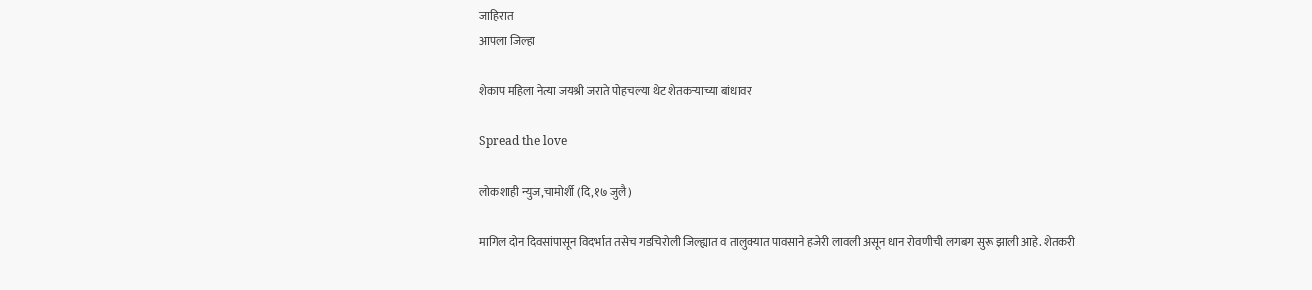जाहिरात
आपला जिल्हा

शेकाप महिला नेत्या जयश्री जराते पोहचल्या थेट शेतकऱ्याच्या बांधावर

Spread the love

लोकशाही न्युज,चामोर्शी (दि,१७ जुलै)

मागिल दोन दिवसांपासून विदर्भात तसेच गडचिरोली जिल्ह्यात व तालुक्यात पावसाने हजेरी लावली असून धान रोवणीची लगबग सुरू झाली आहे. शेतकरी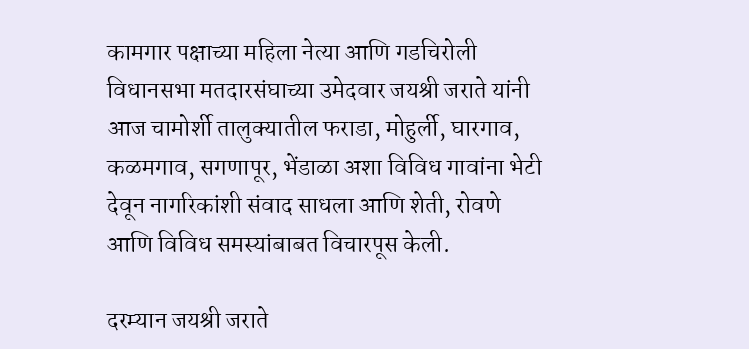कामगार पक्षाच्या महिला नेत्या आणि गडचिरोली विधानसभा मतदारसंघाच्या उमेदवार जयश्री जराते यांनी आज चामोर्शी तालुक्यातील फराडा, मोहुर्ली, घारगाव, कळमगाव, सगणापूर, भेंडाळा अशा विविध गावांना भेटी देवून नागरिकांशी संवाद साधला आणि शेती, रोवणे आणि विविध समस्यांबाबत विचारपूस केली.

दरम्यान जयश्री जराते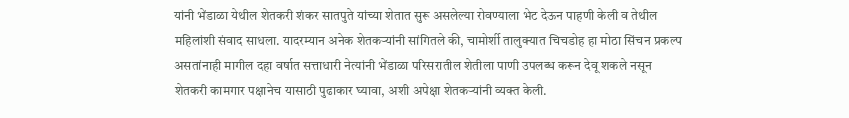यांनी भेंडाळा येथील शेतकरी शंकर सातपुते यांच्या शेतात सुरू असलेल्या रोवण्याला भेट देऊन पाहणी केली व तेथील महिलांशी संवाद साधला. यादरम्यान अनेक शेतकऱ्यांनी सांगितले की, चामोर्शी तालुक्यात चिचडोह हा मोठा सिंचन प्रकल्प असतांनाही मागील दहा वर्षात सत्ताधारी नेत्यांनी भेंडाळा परिसरातील शेतीला पाणी उपलब्ध करून देवू शकले नसून शेतकरी कामगार पक्षानेच यासाठी पुढाकार घ्यावा, अशी अपेक्षा शेतकऱ्यांनी व्यक्त केली.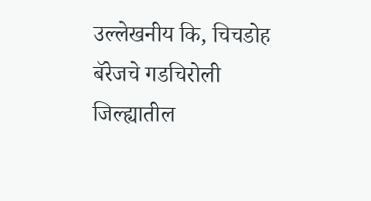उल्लेखनीय कि, चिचडोह बॅरेजचे गडचिरोली जिल्ह्यातील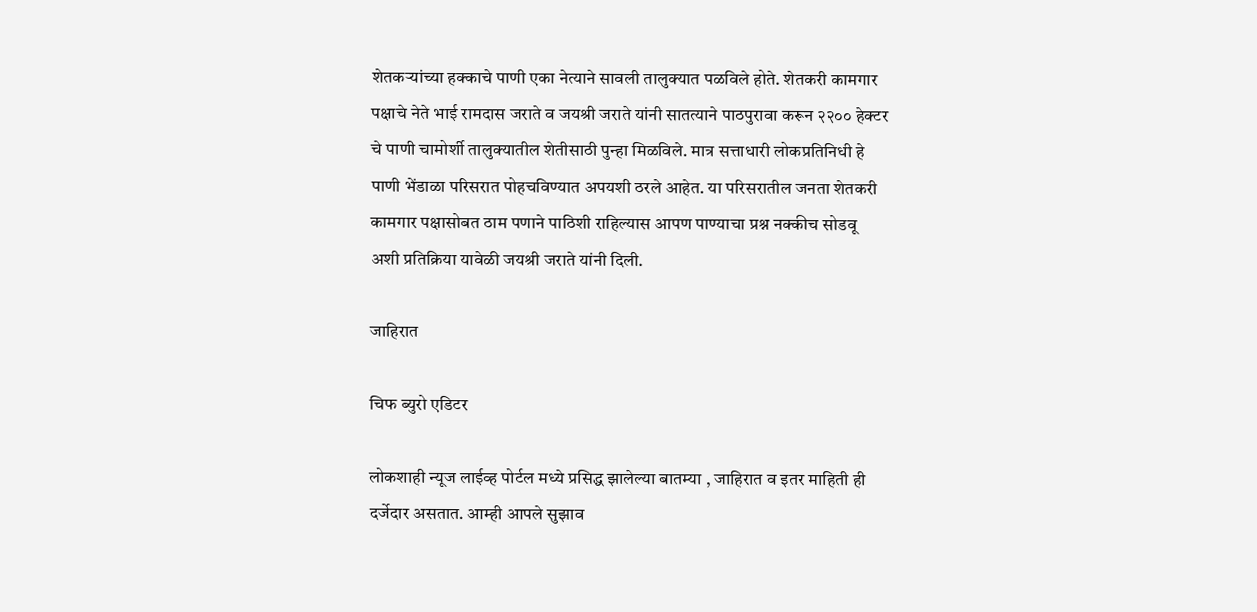शेतकऱ्यांच्या हक्काचे पाणी एका नेत्याने सावली तालुक्यात पळविले होते. शेतकरी कामगार पक्षाचे नेते भाई रामदास जराते व जयश्री जराते यांनी सातत्याने पाठपुरावा करून २२०० हेक्टर चे पाणी चामोर्शी तालुक्यातील शेतीसाठी पुन्हा मिळविले. मात्र सत्ताधारी लोकप्रतिनिधी हे पाणी भेंडाळा परिसरात पोहचविण्यात अपयशी ठरले आहेत. या परिसरातील जनता शेतकरी कामगार पक्षासोबत ठाम पणाने पाठिशी राहिल्यास आपण पाण्याचा प्रश्न नक्कीच सोडवू अशी प्रतिक्रिया यावेळी जयश्री जराते यांनी दिली.

जाहिरात

चिफ ब्युरो एडिटर

लोकशाही न्यूज लाईव्ह पोर्टल मध्ये प्रसिद्ध झालेल्या बातम्या , जाहिरात व इतर माहिती ही दर्जेदार असतात. आम्ही आपले सुझाव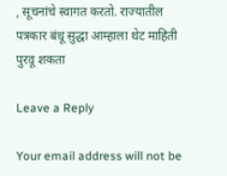, सूचनांचे स्वागत करतो. राज्यातील पत्रकार बंधू सुद्धा आम्हाला थेट माहिती पुरवू शकता

Leave a Reply

Your email address will not be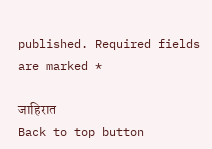published. Required fields are marked *

जाहिरात
Back to top button